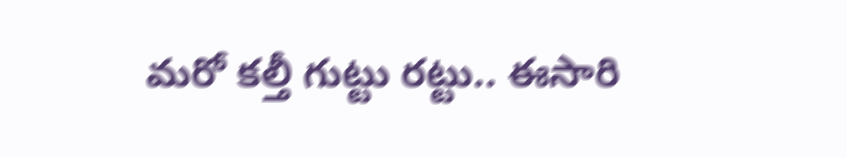మరో కల్తీ గుట్టు రట్టు.. ఈసారి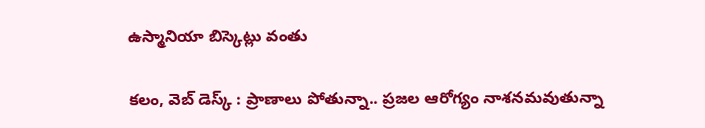ఉస్మానియా బిస్కెట్లు వంతు

కలం, వెబ్ డెస్క్ : ప్రాణాలు పోతున్నా.. ప్రజల ఆరోగ్యం నాశనమవుతున్నా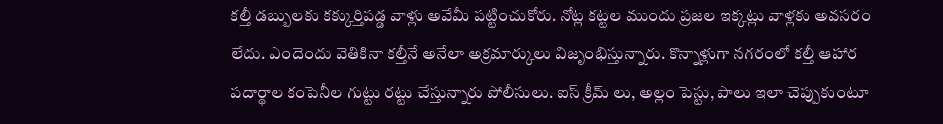కల్తీ డబ్బులకు కక్కుర్తిపడ్డ వాళ్లు అవేమీ పట్టించుకోరు. నోట్ల కట్టల ముందు ప్రజల ఇక్కట్లు వాళ్లకు అవసరం లేదు. ఎందెందు వెతికినా కల్తీనే అనేలా అక్రమార్కులు విజృంభిస్తున్నారు. కొన్నాళ్లుగా నగరంలో కల్తీ ఆహార పదార్థాల కంపెనీల గుట్టు రట్టు చేస్తున్నారు పోలీసులు. ఐస్ క్రీమ్ లు, అల్లం పెస్టు, పాలు ఇలా చెప్పుకుంటూ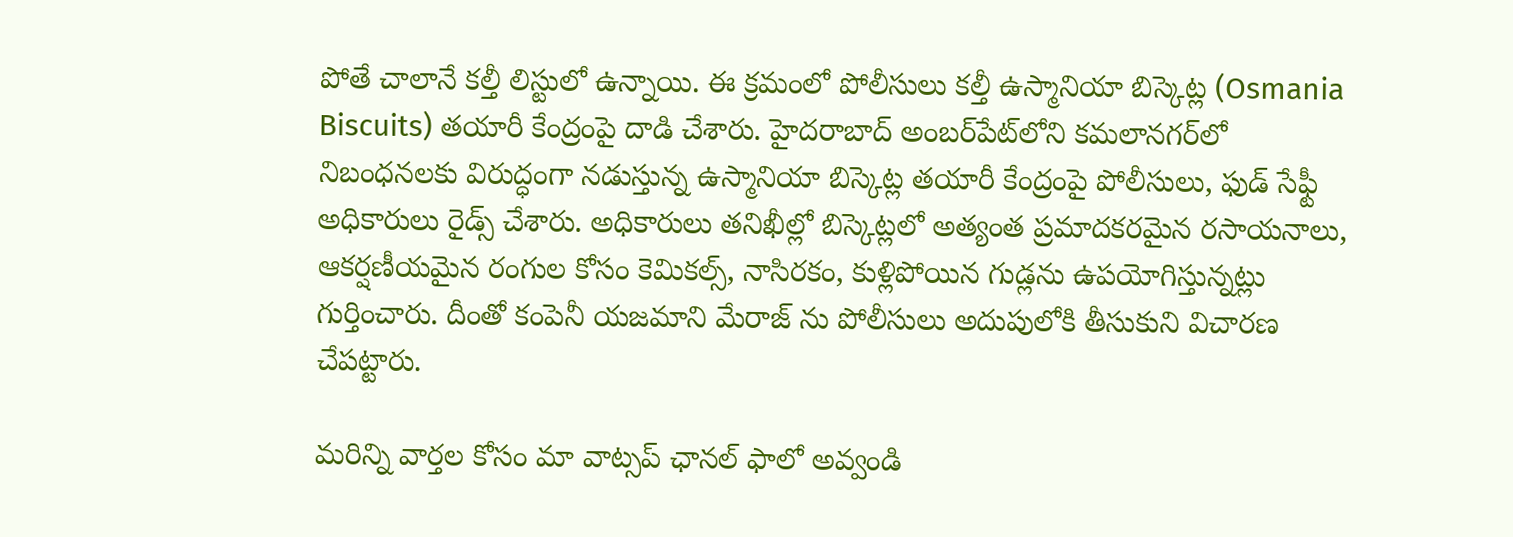పోతే చాలానే కల్తీ లిస్టులో ఉన్నాయి. ఈ క్రమంలో పోలీసులు కల్తీ ఉస్మానియా బిస్కెట్ల (Osmania Biscuits) తయారీ కేంద్రంపై దాడి చేశారు. హైదరాబాద్‌ అంబర్‌పేట్‌లోని కమలానగర్‌లో నిబంధనలకు విరుద్ధంగా నడుస్తున్న ఉస్మానియా బిస్కెట్ల తయారీ కేంద్రంపై పోలీసులు, ఫుడ్ సేఫ్టీ అధికారులు రైడ్స్ చేశారు. అధికారులు తనిఖీల్లో బిస్కెట్లలో అత్యంత ప్రమాదకరమైన రసాయనాలు, ఆకర్షణీయమైన రంగుల కోసం కెమికల్స్, నాసిరకం, కుళ్లిపోయిన గుడ్లను ఉపయోగిస్తున్నట్లు గుర్తించారు. దీంతో కంపెనీ యజమాని మేరాజ్ ను పోలీసులు అదుపులోకి తీసుకుని విచారణ చేపట్టారు.

మ‌రిన్ని వార్త‌ల కోసం మా వాట్స‌ప్ ఛాన‌ల్ ఫాలో అవ్వండి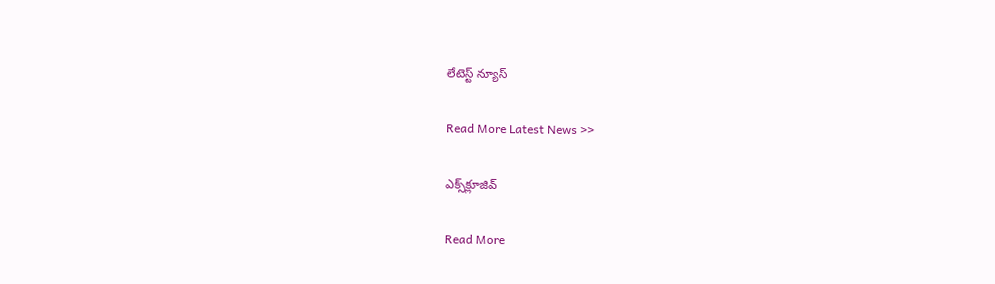లేటెస్ట్ న్యూస్‌

Read More Latest News >>

ఎక్స్‌క్లూజివ్‌

Read More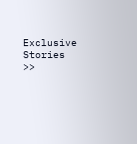Exclusive Stories >>